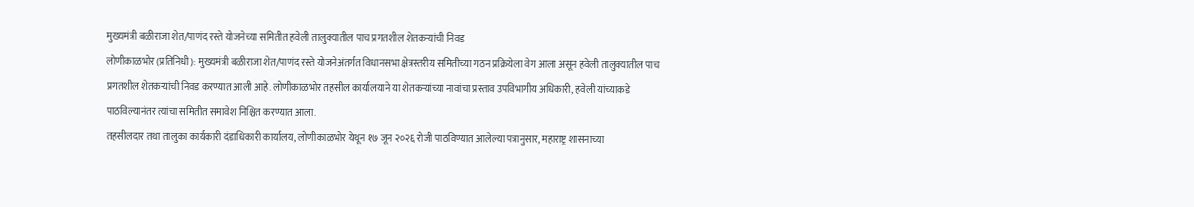मुख्यमंत्री बळीराजा शेत/पाणंद रस्ते योजनेच्या समितीत हवेली तालुक्यातील पाच प्रगतशील शेतकऱ्यांची निवड
लोणीकाळभोर (प्रतिनिधी): मुख्यमंत्री बळीराजा शेत/पाणंद रस्ते योजनेअंतर्गत विधानसभा क्षेत्रस्तरीय समितीच्या गठन प्रक्रियेला वेग आला असून हवेली तालुक्यातील पाच प्रगतशील शेतकऱ्यांची निवड करण्यात आली आहे. लोणीकाळभोर तहसील कार्यालयाने या शेतकऱ्यांच्या नावांचा प्रस्ताव उपविभागीय अधिकारी, हवेली यांच्याकडे पाठविल्यानंतर त्यांचा समितीत समावेश निश्चित करण्यात आला.
तहसीलदार तथा तालुका कार्यकारी दंडाधिकारी कार्यालय, लोणीकाळभोर येथून १७ जून २०२६ रोजी पाठविण्यात आलेल्या पत्रानुसार, महाराष्ट्र शासनाच्या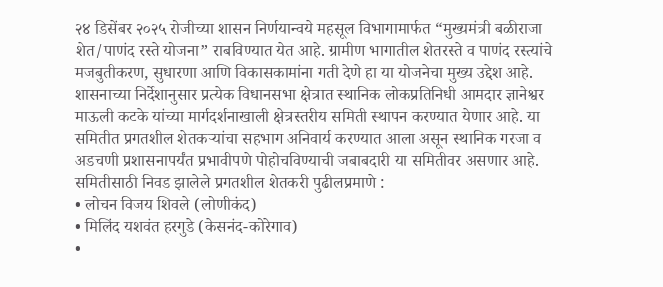२४ डिसेंबर २०२५ रोजीच्या शासन निर्णयान्वये महसूल विभागामार्फत “मुख्यमंत्री बळीराजा शेत/पाणंद रस्ते योजना” राबविण्यात येत आहे. ग्रामीण भागातील शेतरस्ते व पाणंद रस्त्यांचे मजबुतीकरण, सुधारणा आणि विकासकामांना गती देणे हा या योजनेचा मुख्य उद्देश आहे.
शासनाच्या निर्देशानुसार प्रत्येक विधानसभा क्षेत्रात स्थानिक लोकप्रतिनिधी आमदार ज्ञानेश्वर माऊली कटके यांच्या मार्गदर्शनाखाली क्षेत्रस्तरीय समिती स्थापन करण्यात येणार आहे. या समितीत प्रगतशील शेतकऱ्यांचा सहभाग अनिवार्य करण्यात आला असून स्थानिक गरजा व अडचणी प्रशासनापर्यंत प्रभावीपणे पोहोचविण्याची जबाबदारी या समितीवर असणार आहे.
समितीसाठी निवड झालेले प्रगतशील शेतकरी पुढीलप्रमाणे :
• लोचन विजय शिवले (लोणीकंद)
• मिलिंद यशवंत हरगुडे (केसनंद-कोरेगाव)
•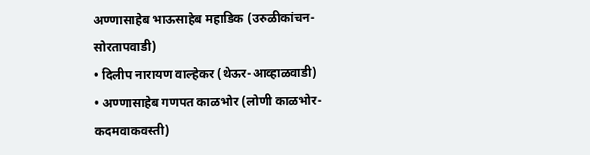अण्णासाहेब भाऊसाहेब महाडिक (उरुळीकांचन-सोरतापवाडी)
• दिलीप नारायण वाल्हेकर (थेऊर-आव्हाळवाडी)
• अण्णासाहेब गणपत काळभोर (लोणी काळभोर-कदमवाकवस्ती)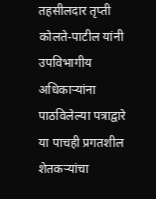तहसीलदार तृप्ती कोलते-पाटील यांनी उपविभागीय अधिकाऱ्यांना पाठविलेल्या पत्राद्वारे या पाचही प्रगतशील शेतकऱ्यांचा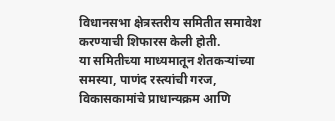विधानसभा क्षेत्रस्तरीय समितीत समावेश करण्याची शिफारस केली होती.
या समितीच्या माध्यमातून शेतकऱ्यांच्या समस्या, पाणंद रस्त्यांची गरज, विकासकामांचे प्राधान्यक्रम आणि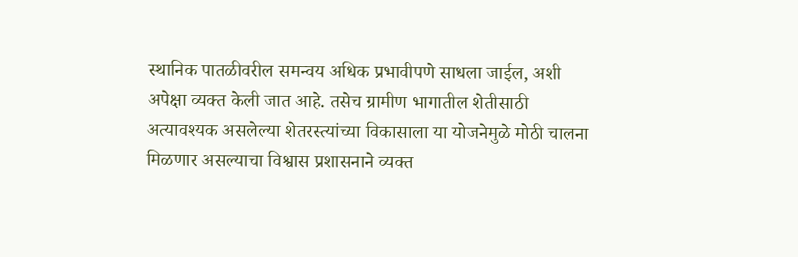स्थानिक पातळीवरील समन्वय अधिक प्रभावीपणे साधला जाईल, अशी अपेक्षा व्यक्त केली जात आहे. तसेच ग्रामीण भागातील शेतीसाठी अत्यावश्यक असलेल्या शेतरस्त्यांच्या विकासाला या योजनेमुळे मोठी चालना मिळणार असल्याचा विश्वास प्रशासनाने व्यक्त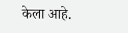केला आहे.